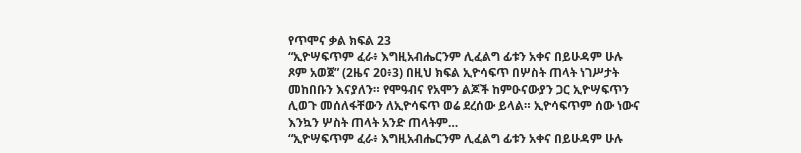የጥሞና ቃል ክፍል 23
“ኢዮሣፍጥም ፈራ፥ እግዚአብሔርንም ሊፈልግ ፊቱን አቀና በይሁዳም ሁሉ ጾም አወጀ” (2ዜና 20፥3) በዚህ ክፍል ኢዮሳፍጥ በሦስት ጠላት ነገሥታት መከበቡን እናያለን። የሞዓብና የአሞን ልጆች ከምዑናውያን ጋር ኢዮሣፍጥን ሊወጉ መሰለፋቸውን ለኢዮሳፍጥ ወሬ ደረሰው ይላል። ኢዮሳፍጥም ሰው ነውና እንኳን ሦስት ጠላት አንድ ጠላትም…
“ኢዮሣፍጥም ፈራ፥ እግዚአብሔርንም ሊፈልግ ፊቱን አቀና በይሁዳም ሁሉ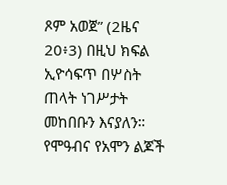ጾም አወጀ” (2ዜና 20፥3) በዚህ ክፍል ኢዮሳፍጥ በሦስት ጠላት ነገሥታት መከበቡን እናያለን። የሞዓብና የአሞን ልጆች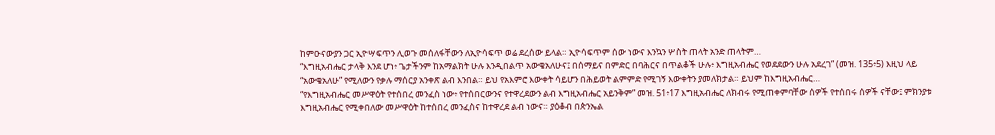ከምዑናውያን ጋር ኢዮሣፍጥን ሊወጉ መሰለፋቸውን ለኢዮሳፍጥ ወሬ ደረሰው ይላል። ኢዮሳፍጥም ሰው ነውና እንኳን ሦስት ጠላት አንድ ጠላትም…
“እግዚአብሔር ታላቅ እንደ ሆነ፥ ጌታችንም ከአማልክት ሁሉ እንዲበልጥ አውቄአለሁና፤ በሰማይና በምድር በባሕርና በጥልቆች ሁሉ፥ እግዚአብሔር የወደደውን ሁሉ አደረገ” (መዝ. 135፥5) እዚህ ላይ “አውቄአለሁ” የሚለውን የቃሉ ማሰርያ አንቀጽ ልብ እንበል። ይህ የአእምሮ እውቀት ሳይሆን በሕይወት ልምምድ የሚገኝ እውቀትን ያመለክታል። ይህም ከእግዚአብሔር…
“የእግዚአብሔር መሥዋዕት የተሰበረ መንፈስ ነው፥ የተሰበርውንና የተዋረደውን ልብ እግዚአብሔር አይንቅም” መዝ. 51፥17 እግዚአብሔር ለክብሩ የሚጠቀምባቸው ሰዎች የተሰበሩ ሰዎች ናቸው፤ ምክንያቱ እግዚአብሔር የሚቀበለው መሥዋዕት ከተሰበረ መንፈስና ከተዋረደ ልብ ነውና። ያዕቆብ በጵንኤል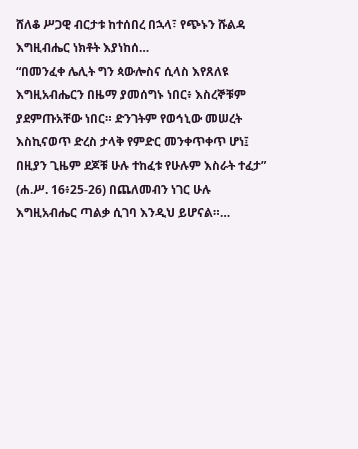ሸለቆ ሥጋዊ ብርታቱ ከተሰበረ በኋላ፣ የጭኑን ሹልዳ እግዚብሔር ነክቶት እያነከሰ…
“በመንፈቀ ሌሊት ግን ጳውሎስና ሲላስ እየጸለዩ እግዚአብሔርን በዜማ ያመሰግኑ ነበር፥ እስረኞቹም ያደምጡአቸው ነበር። ድንገትም የወኅኒው መሠረት እስኪናወጥ ድረስ ታላቅ የምድር መንቀጥቀጥ ሆነ፤ በዚያን ጊዜም ደጆቹ ሁሉ ተከፈቱ የሁሉም እስራት ተፈታ” (ሐ.ሥ. 16፥25-26) በጨለመብን ነገር ሁሉ እግዚአብሔር ጣልቃ ሲገባ እንዲህ ይሆናል።…